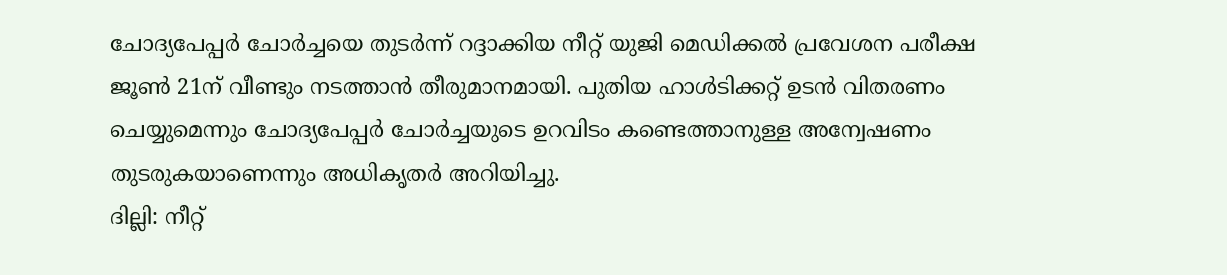ചോദ്യപേപ്പർ ചോർച്ചയെ തുടർന്ന് റദ്ദാക്കിയ നീറ്റ് യുജി മെഡിക്കൽ പ്രവേശന പരീക്ഷ ജൂൺ 21ന് വീണ്ടും നടത്താൻ തീരുമാനമായി. പുതിയ ഹാൾടിക്കറ്റ് ഉടൻ വിതരണം ചെയ്യുമെന്നും ചോദ്യപേപ്പർ ചോർച്ചയുടെ ഉറവിടം കണ്ടെത്താനുള്ള അന്വേഷണം തുടരുകയാണെന്നും അധികൃതർ അറിയിച്ചു.
ദില്ലി: നീറ്റ്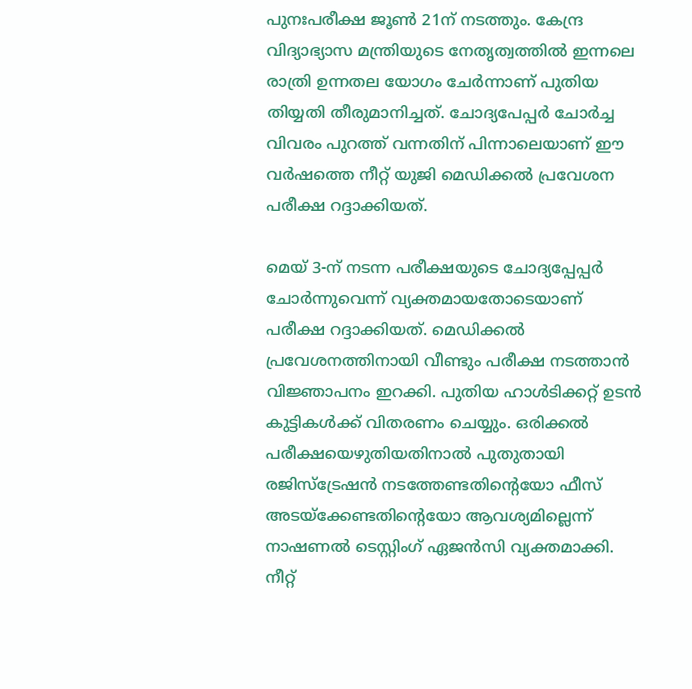പുനഃപരീക്ഷ ജൂൺ 21ന് നടത്തും. കേന്ദ്ര വിദ്യാഭ്യാസ മന്ത്രിയുടെ നേതൃത്വത്തിൽ ഇന്നലെ രാത്രി ഉന്നതല യോഗം ചേർന്നാണ് പുതിയ തിയ്യതി തീരുമാനിച്ചത്. ചോദ്യപേപ്പർ ചോർച്ച വിവരം പുറത്ത് വന്നതിന് പിന്നാലെയാണ് ഈ വർഷത്തെ നീറ്റ് യുജി മെഡിക്കൽ പ്രവേശന പരീക്ഷ റദ്ദാക്കിയത്.

മെയ് 3-ന് നടന്ന പരീക്ഷയുടെ ചോദ്യപ്പേപ്പർ ചോർന്നുവെന്ന് വ്യക്തമായതോടെയാണ് പരീക്ഷ റദ്ദാക്കിയത്. മെഡിക്കൽ പ്രവേശനത്തിനായി വീണ്ടും പരീക്ഷ നടത്താൻ വിജ്ഞാപനം ഇറക്കി. പുതിയ ഹാൾടിക്കറ്റ് ഉടൻ കുട്ടികൾക്ക് വിതരണം ചെയ്യും. ഒരിക്കൽ പരീക്ഷയെഴുതിയതിനാൽ പുതുതായി രജിസ്ട്രേഷൻ നടത്തേണ്ടതിന്റെയോ ഫീസ് അടയ്ക്കേണ്ടതിന്റെയോ ആവശ്യമില്ലെന്ന് നാഷണൽ ടെസ്റ്റിംഗ് ഏജൻസി വ്യക്തമാക്കി.
നീറ്റ്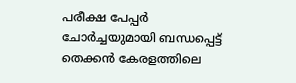പരീക്ഷ പേപ്പർ ചോർച്ചയുമായി ബന്ധപ്പെട്ട് തെക്കൻ കേരളത്തിലെ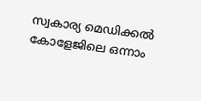സ്വകാര്യ മെഡിക്കൽ കോളേജിലെ ഒന്നാം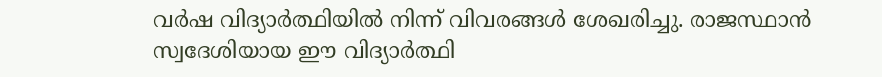വർഷ വിദ്യാർത്ഥിയിൽ നിന്ന് വിവരങ്ങൾ ശേഖരിച്ചു. രാജസ്ഥാൻ സ്വദേശിയായ ഈ വിദ്യാർത്ഥി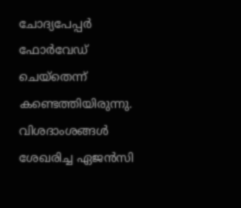ചോദ്യപേപ്പർ ഫോർവേഡ് ചെയ്തെന്ന് കണ്ടെത്തിയിരുന്നു. വിശദാംശങ്ങൾ ശേഖരിച്ച ഏജൻസി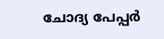ചോദ്യ പേപ്പർ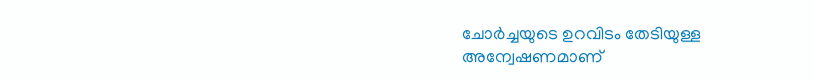ചോർച്ചയുടെ ഉറവിടം തേടിയുള്ള അന്വേഷണമാണ്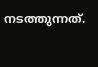നടത്തുന്നത്.